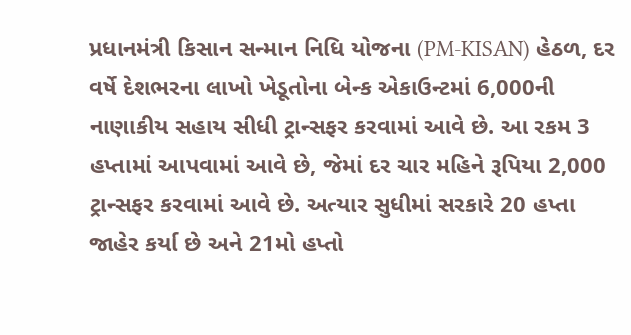પ્રધાનમંત્રી કિસાન સન્માન નિધિ યોજના (PM-KISAN) હેઠળ, દર વર્ષે દેશભરના લાખો ખેડૂતોના બેન્ક એકાઉન્ટમાં 6,000ની નાણાકીય સહાય સીધી ટ્રાન્સફર કરવામાં આવે છે. આ રકમ 3 હપ્તામાં આપવામાં આવે છે, જેમાં દર ચાર મહિને રૂપિયા 2,000 ટ્રાન્સફર કરવામાં આવે છે. અત્યાર સુધીમાં સરકારે 20 હપ્તા જાહેર કર્યા છે અને 21મો હપ્તો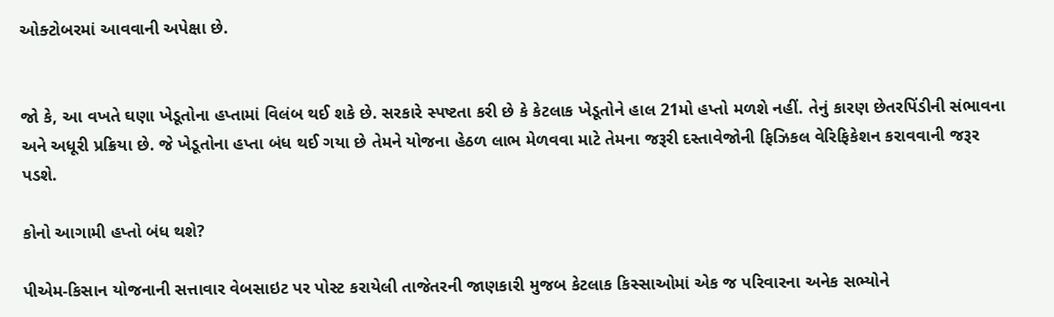ઓક્ટોબરમાં આવવાની અપેક્ષા છે.


જો કે, આ વખતે ઘણા ખેડૂતોના હપ્તામાં વિલંબ થઈ શકે છે. સરકારે સ્પષ્ટતા કરી છે કે કેટલાક ખેડૂતોને હાલ 21મો હપ્તો મળશે નહીં. તેનું કારણ છેતરપિંડીની સંભાવના અને અધૂરી પ્રક્રિયા છે. જે ખેડૂતોના હપ્તા બંધ થઈ ગયા છે તેમને યોજના હેઠળ લાભ મેળવવા માટે તેમના જરૂરી દસ્તાવેજોની ફિઝિકલ વેરિફિકેશન કરાવવાની જરૂર પડશે.

કોનો આગામી હપ્તો બંધ થશે?

પીએમ-કિસાન યોજનાની સત્તાવાર વેબસાઇટ પર પોસ્ટ કરાયેલી તાજેતરની જાણકારી મુજબ કેટલાક કિસ્સાઓમાં એક જ પરિવારના અનેક સભ્યોને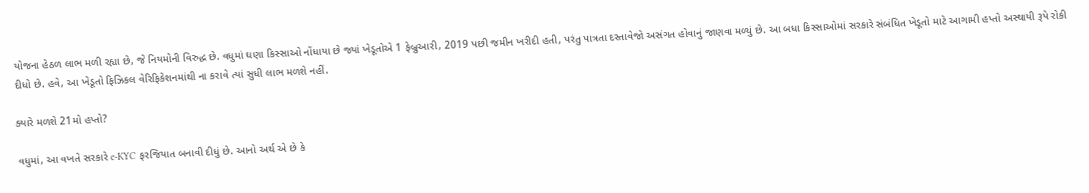યોજના હેઠળ લાભ મળી રહ્યા છે, જે નિયમોની વિરુદ્ધ છે. વધુમાં ઘણા કિસ્સાઓ નોંધાયા છે જ્યાં ખેડૂતોએ 1 ફેબ્રુઆરી, 2019 પછી જમીન ખરીદી હતી, પરંતુ પાત્રતા દસ્તાવેજો અસંગત હોવાનું જાણવા મળ્યું છે. આ બધા કિસ્સાઓમાં સરકારે સંબંધિત ખેડૂતો માટે આગામી હપ્તો અસ્થાયી રૂપે રોકી દીધો છે. હવે, આ ખેડૂતો ફિઝિકલ વેરિફિકેશનમાંથી ના કરાવે ત્યાં સુધી લાભ મળશે નહીં.

ક્યારે મળશે 21મો હપ્તો?

વધુમાં, આ વખતે સરકારે e-KYC ફરજિયાત બનાવી દીધું છે. આનો અર્થ એ છે કે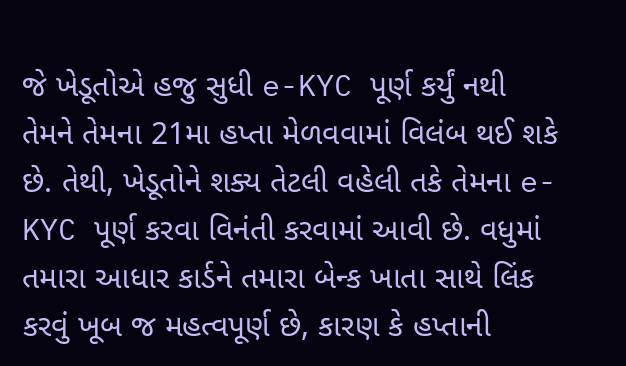જે ખેડૂતોએ હજુ સુધી e-KYC પૂર્ણ કર્યું નથી તેમને તેમના 21મા હપ્તા મેળવવામાં વિલંબ થઈ શકે છે. તેથી, ખેડૂતોને શક્ય તેટલી વહેલી તકે તેમના e-KYC પૂર્ણ કરવા વિનંતી કરવામાં આવી છે. વધુમાં તમારા આધાર કાર્ડને તમારા બેન્ક ખાતા સાથે લિંક કરવું ખૂબ જ મહત્વપૂર્ણ છે, કારણ કે હપ્તાની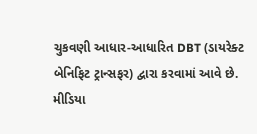ચુકવણી આધાર-આધારિત DBT (ડાયરેક્ટ બેનિફિટ ટ્રાન્સફર) દ્વારા કરવામાં આવે છે. મીડિયા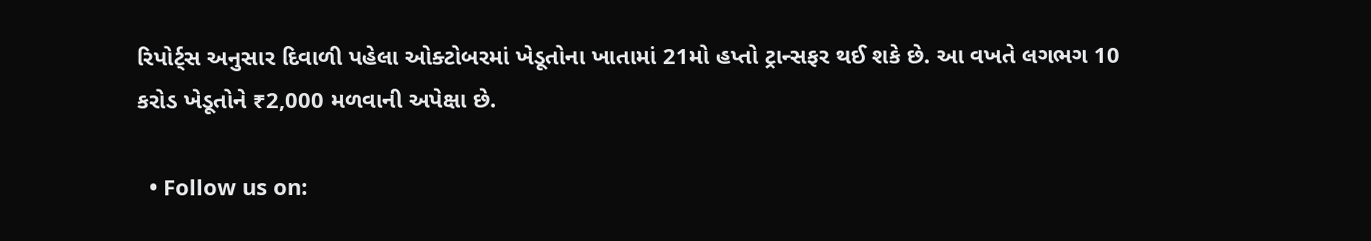રિપોર્ટ્સ અનુસાર દિવાળી પહેલા ઓક્ટોબરમાં ખેડૂતોના ખાતામાં 21મો હપ્તો ટ્રાન્સફર થઈ શકે છે. આ વખતે લગભગ 10 કરોડ ખેડૂતોને ₹2,000 મળવાની અપેક્ષા છે.

  • Follow us on: